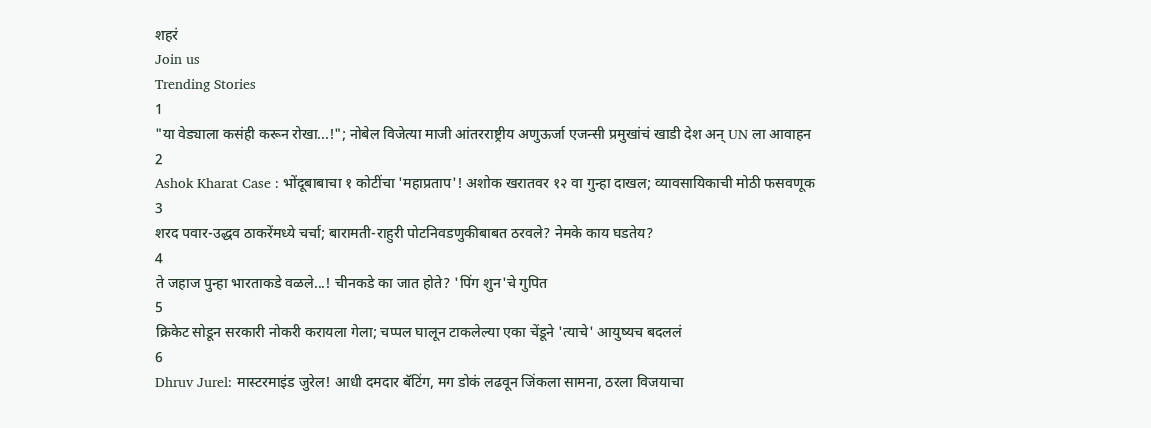शहरं
Join us
Trending Stories
1
"या वेड्याला कसंही करून रोखा...!"; नोबेल विजेत्या माजी आंतरराष्ट्रीय अणुऊर्जा एजन्सी प्रमुखांचं खाडी देश अन् UN ला आवाहन
2
Ashok Kharat Case : भोंदूबाबाचा १ कोटींचा 'महाप्रताप'! अशोक खरातवर १२ वा गुन्हा दाखल; व्यावसायिकाची मोठी फसवणूक
3
शरद पवार-उद्धव ठाकरेंमध्ये चर्चा; बारामती-राहुरी पोटनिवडणुकीबाबत ठरवले? नेमके काय घडतेय?
4
ते जहाज पुन्हा भारताकडे वळले...! चीनकडे का जात होते? 'पिंग शुन'चे गुपित
5
क्रिकेट सोडून सरकारी नोकरी करायला गेला; चप्पल घालून टाकलेल्या एका चेंडूने 'त्याचे' आयुष्यच बदललं
6
Dhruv Jurel: मास्टरमाइंड जुरेल! आधी दमदार बॅटिंग, मग डोकं लढवून जिंकला सामना, ठरला विजयाचा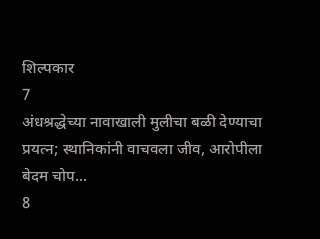शिल्पकार
7
अंधश्रद्धेच्या नावाखाली मुलीचा बळी देण्याचा प्रयत्न; स्थानिकांनी वाचवला जीव, आरोपीला बेदम चोप...
8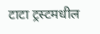टाटा ट्रस्टमधील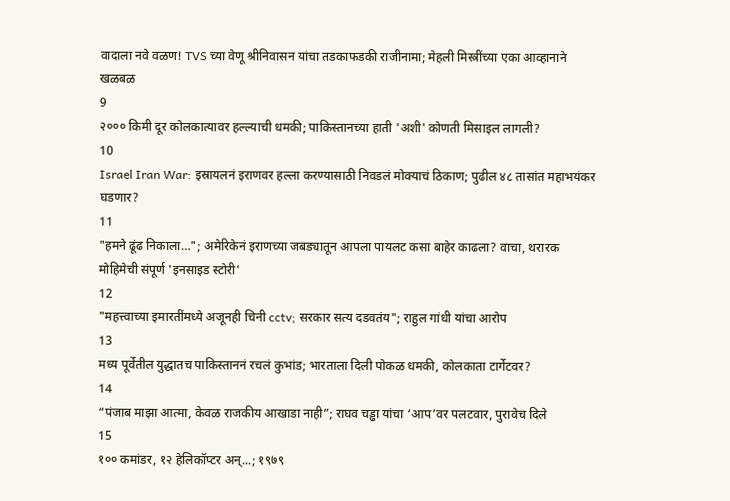वादाला नवे वळण! TVS च्या वेणू श्रीनिवासन यांचा तडकाफडकी राजीनामा; मेहली मिस्त्रींच्या एका आव्हानाने खळबळ
9
२००० किमी दूर कोलकात्यावर हल्ल्याची धमकी; पाकिस्तानच्या हाती 'अशी' कोणती मिसाइल लागली?
10
Israel Iran War: इस्रायलनं इराणवर हल्ला करण्यासाठी निवडलं मोक्याचं ठिकाण; पुढील ४८ तासांत महाभयंकर घडणार?
11
"हमने ढूंढ निकाला…"; अमेरिकेनं इराणच्या जबड्यातून आपला पायलट कसा बाहेर काढला? वाचा, थरारक मोहिमेची संपूर्ण 'इनसाइड स्टोरी'
12
"महत्त्वाच्या इमारतींमध्ये अजूनही चिनी cctv; सरकार सत्य दडवतंय"; राहुल गांधी यांचा आरोप
13
मध्य पूर्वेतील युद्धातच पाकिस्ताननं रचलं कुभांड; भारताला दिली पोकळ धमकी, कोलकाता टार्गेटवर?
14
“पंजाब माझा आत्मा, केवळ राजकीय आखाडा नाही”; राघव चड्ढा यांचा ‘आप’वर पलटवार, पुरावेच दिले
15
१०० कमांडर, १२ हेलिकॉप्टर अन्...; १९७९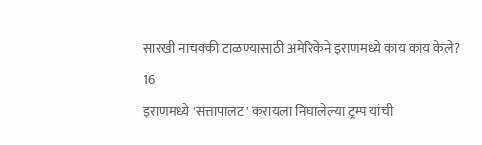सारखी नाचक्की टाळण्यासाठी अमेरिकेने इराणमध्ये काय काय केले?
16
इराणमध्ये 'सत्तापालट' करायला निघालेल्या ट्रम्प यांची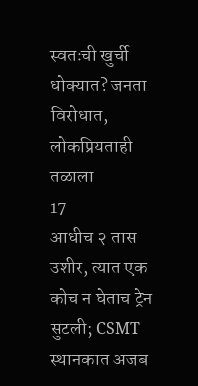स्वतःची खुर्ची धोक्यात? जनता विरोधात, लोकप्रियताही तळाला
17
आधीच २ तास उशीर, त्यात एक कोच न घेताच ट्रेन सुटली; CSMT स्थानकात अजब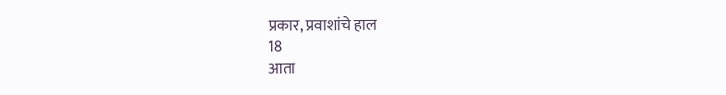प्रकार, प्रवाशांचे हाल
18
आता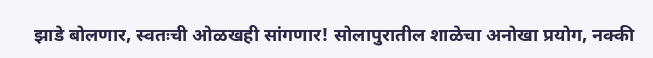झाडे बोलणार, स्वतःची ओळखही सांगणार! सोलापुरातील शाळेचा अनोखा प्रयोग, नक्की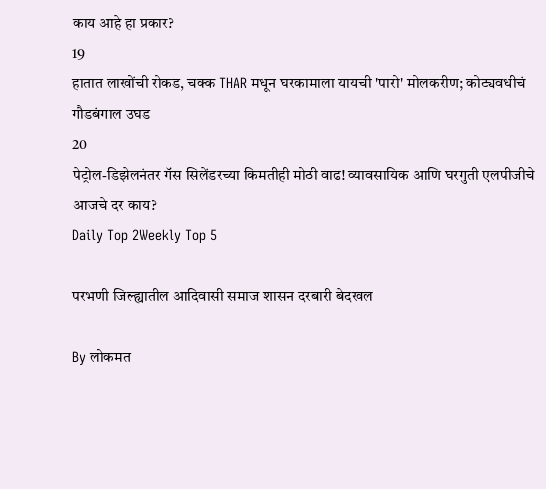काय आहे हा प्रकार?
19
हातात लाखोंची रोकड, चक्क THAR मधून घरकामाला यायची 'पारो' मोलकरीण; कोट्यवधीचं गौडबंगाल उघड
20
पेट्रोल-डिझेलनंतर गॅस सिलेंडरच्या किमतीही मोठी वाढ! व्यावसायिक आणि घरगुती एलपीजीचे आजचे दर काय?
Daily Top 2Weekly Top 5

परभणी जिल्ह्यातील आदिवासी समाज शासन दरबारी बेदखल

By लोकमत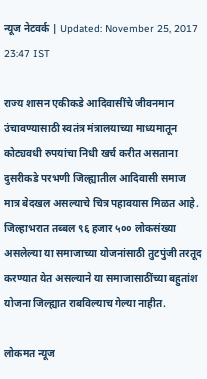न्यूज नेटवर्क | Updated: November 25, 2017 23:47 IST

राज्य शासन एकीकडे आदिवासींचे जीवनमान उंचावण्यासाठी स्वतंत्र मंत्रालयाच्या माध्यमातून कोट्यवधी रुपयांचा निधी खर्च करीत असताना दुसरीकडे परभणी जिल्ह्यातील आदिवासी समाज मात्र बेदखल असल्याचे चित्र पहावयास मिळत आहे. जिल्हाभरात तब्बल ९६ हजार ५०० लोकसंख्या असलेल्या या समाजाच्या योजनांसाठी तुटपुंजी तरतूद करण्यात येत असल्याने या समाजासाठींच्या बहुतांश योजना जिल्ह्यात राबविल्याच गेल्या नाहीत.

लोकमत न्यूज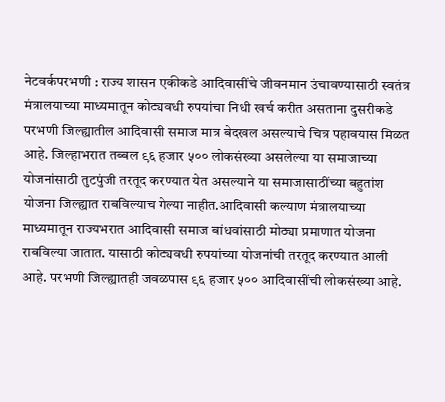नेटवर्कपरभणी : राज्य शासन एकीकडे आदिवासींचे जीवनमान उंचावण्यासाठी स्वतंत्र मंत्रालयाच्या माध्यमातून कोट्यवधी रुपयांचा निधी खर्च करीत असताना दुसरीकडे परभणी जिल्ह्यातील आदिवासी समाज मात्र बेदखल असल्याचे चित्र पहावयास मिळत आहे. जिल्हाभरात तब्बल ९६ हजार ५०० लोकसंख्या असलेल्या या समाजाच्या योजनांसाठी तुटपुंजी तरतूद करण्यात येत असल्याने या समाजासाठींच्या बहुतांश योजना जिल्ह्यात राबविल्याच गेल्या नाहीत.आदिवासी कल्याण मंत्रालयाच्या माध्यमातून राज्यभरात आदिवासी समाज बांधवांसाठी मोठ्या प्रमाणात योजना राबविल्या जातात. यासाठी कोट्यवधी रुपयांच्या योजनांची तरतूद करण्यात आली आहे. परभणी जिल्ह्यातही जवळपास ९६ हजार ५०० आदिवासींची लोकसंख्या आहे.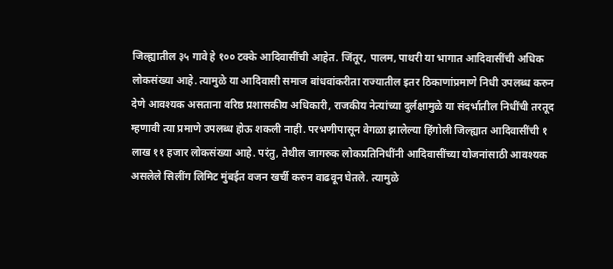जिल्ह्यातील ३५ गावे हे १०० टक्के आदिवासींची आहेत. जिंतूर, पालम, पाथरी या भागात आदिवासींची अधिक लोकसंख्या आहे. त्यामुळे या आदिवासी समाज बांधवांकरीता राज्यातील इतर ठिकाणांप्रमाणे निधी उपलब्ध करुन देणे आवश्यक असताना वरिष्ठ प्रशासकीय अधिकारी, राजकीय नेत्यांच्या दुर्लक्षामुळे या संदर्भातील निधींची तरतूद म्हणावी त्या प्रमाणे उपलब्ध होऊ शकली नाही. परभणीपासून वेगळा झालेल्या हिंगोली जिल्ह्यात आदिवासींची १ लाख ११ हजार लोकसंख्या आहे. परंतु, तेथील जागरुक लोकप्रतिनिधींनी आदिवासींच्या योजनांसाठी आवश्यक असलेले सिलींग लिमिट मुंबईत वजन खर्ची करुन वाढवून घेतले. त्यामुळे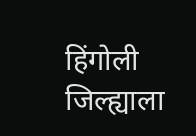हिंगोली जिल्ह्याला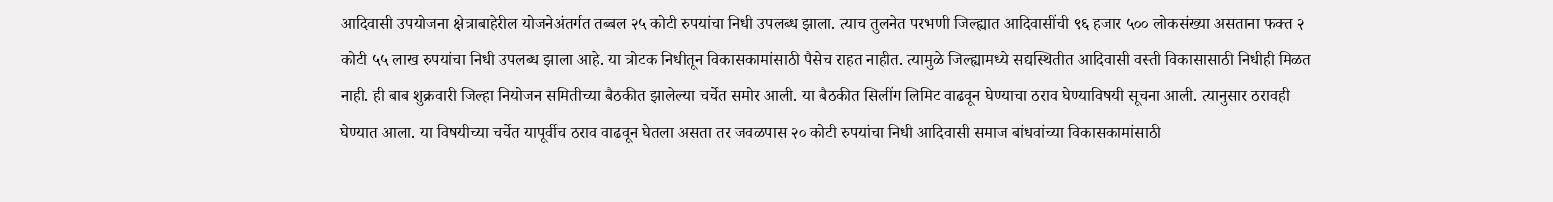आदिवासी उपयोजना क्षेत्राबाहेरील योजनेअंतर्गत तब्बल २५ कोटी रुपयांचा निधी उपलब्ध झाला. त्याच तुलनेत परभणी जिल्ह्यात आदिवासींची ९६ हजार ५०० लोकसंख्या असताना फक्त २ कोटी ५५ लाख रुपयांचा निधी उपलब्ध झाला आहे. या त्रोटक निधीतून विकासकामांसाठी पैसेच राहत नाहीत. त्यामुळे जिल्ह्यामध्ये सद्यस्थितीत आदिवासी वस्ती विकासासाठी निधीही मिळत नाही. ही बाब शुक्रवारी जिल्हा नियोजन समितीच्या बैठकीत झालेल्या चर्चेत समोर आली. या बैठकीत सिलींग लिमिट वाढवून घेण्याचा ठराव घेण्याविषयी सूचना आली. त्यानुसार ठरावही घेण्यात आला. या विषयीच्या चर्चेत यापूर्वीच ठराव वाढवून घेतला असता तर जवळपास २० कोटी रुपयांचा निधी आदिवासी समाज बांधवांच्या विकासकामांसाठी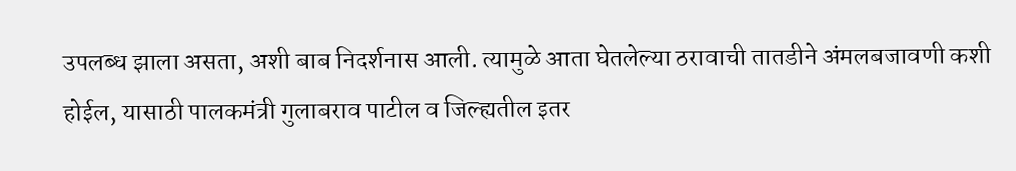उपलब्ध झाला असता, अशी बाब निदर्शनास आली. त्यामुळे आता घेतलेल्या ठरावाची तातडीने अंमलबजावणी कशी होईल, यासाठी पालकमंत्री गुलाबराव पाटील व जिल्ह्यतील इतर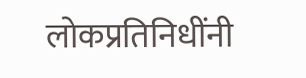लोकप्रतिनिधींनी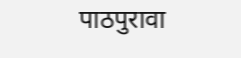पाठपुरावा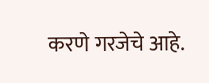करणे गरजेचे आहे.